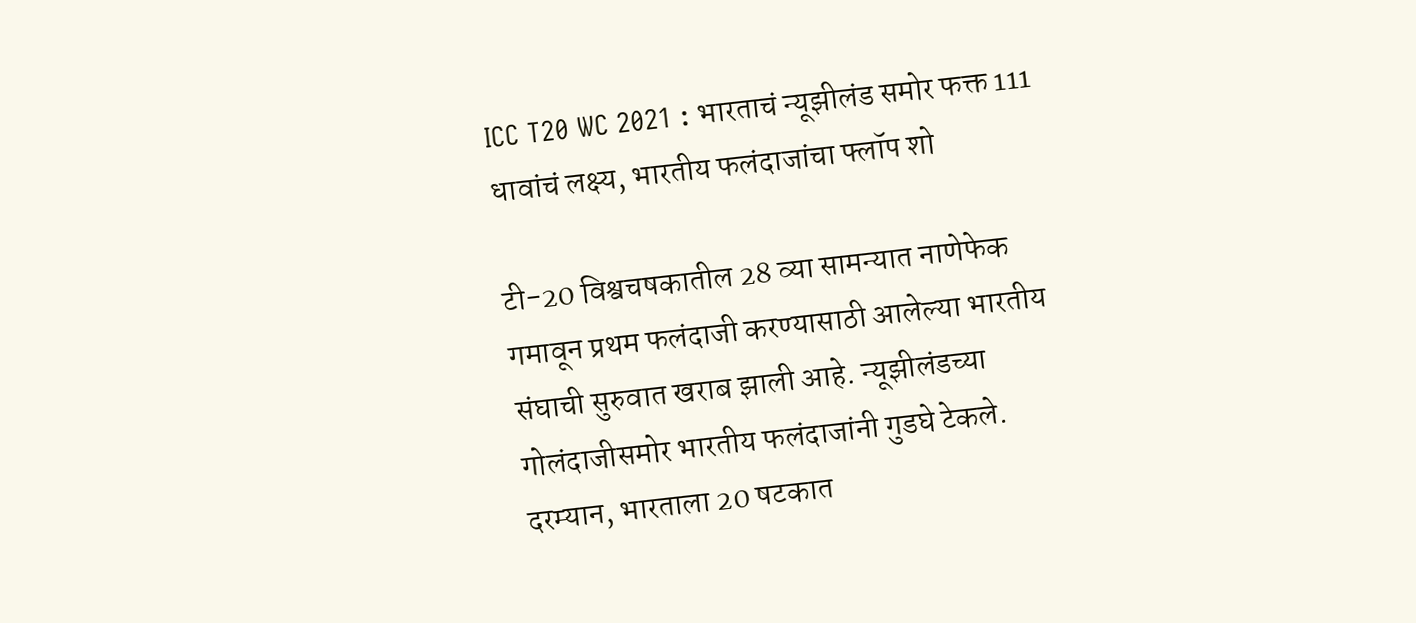ICC T20 WC 2021 : भारताचं न्यूझीलंड समोर फक्त 111 धावांचं लक्ष्य, भारतीय फलंदाजांचा फ्लॉप शो

टी-20 विश्वचषकातील 28 व्या सामन्यात नाणेफेक गमावून प्रथम फलंदाजी करण्यासाठी आलेल्या भारतीय संघाची सुरुवात खराब झाली आहे. न्यूझीलंडच्या गोलंदाजीसमोर भारतीय फलंदाजांनी गुडघे टेकले. दरम्यान, भारताला 20 षटकात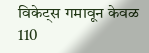विकेट्स गमावून केवळ 110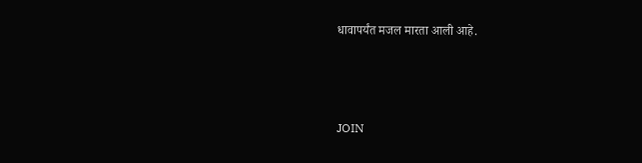धावापर्यंत मजल मारता आली आहे.



JOIN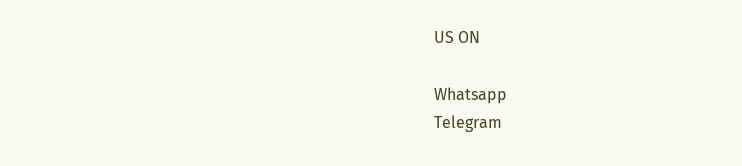US ON

Whatsapp
Telegram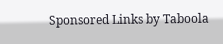Sponsored Links by Taboola